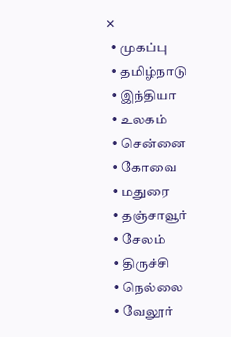✕
  • முகப்பு
  • தமிழ்நாடு
  • இந்தியா
  • உலகம்
  • சென்னை
  • கோவை
  • மதுரை
  • தஞ்சாவூர்
  • சேலம்
  • திருச்சி
  • நெல்லை
  • வேலூர்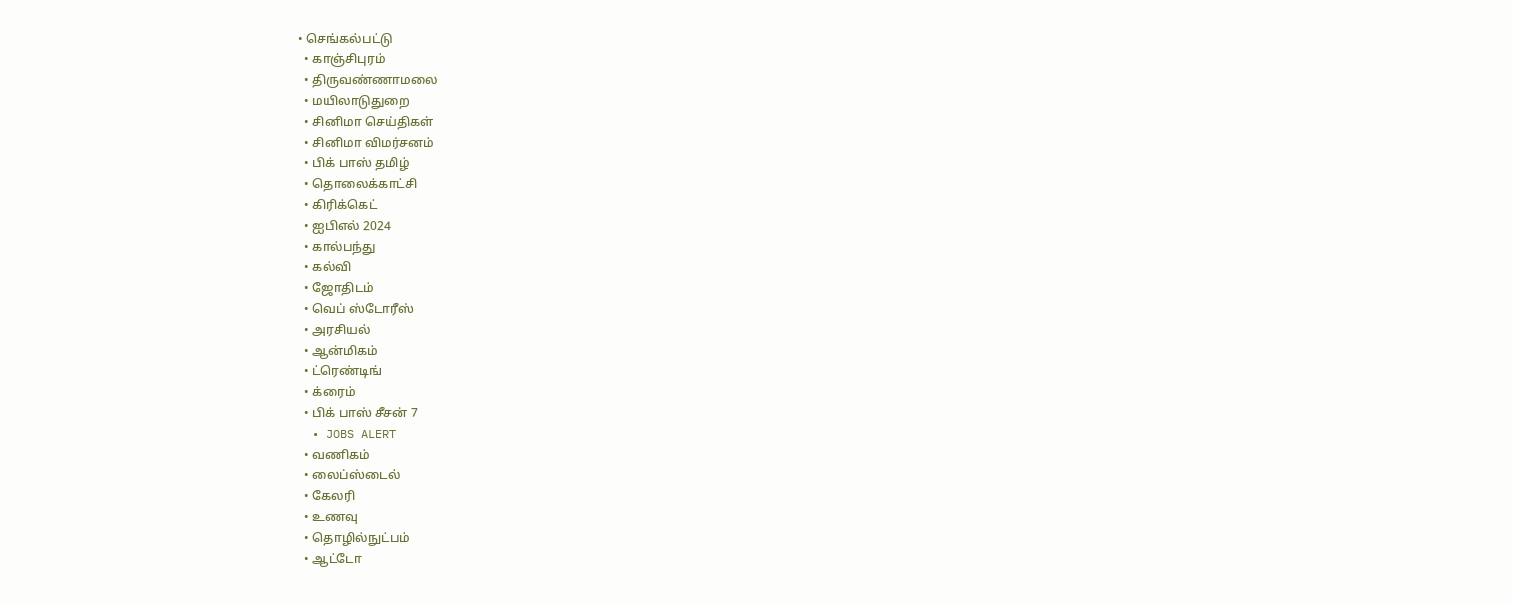• செங்கல்பட்டு
  • காஞ்சிபுரம்
  • திருவண்ணாமலை
  • மயிலாடுதுறை
  • சினிமா செய்திகள்
  • சினிமா விமர்சனம்
  • பிக் பாஸ் தமிழ்
  • தொலைக்காட்சி
  • கிரிக்கெட்
  • ஐபிஎல் 2024
  • கால்பந்து
  • கல்வி
  • ஜோதிடம்
  • வெப் ஸ்டோரீஸ்
  • அரசியல்
  • ஆன்மிகம்
  • ட்ரெண்டிங்
  • க்ரைம்
  • பிக் பாஸ் சீசன் 7
  • JOBS ALERT
  • வணிகம்
  • லைப்ஸ்டைல்
  • கேலரி
  • உணவு
  • தொழில்நுட்பம்
  • ஆட்டோ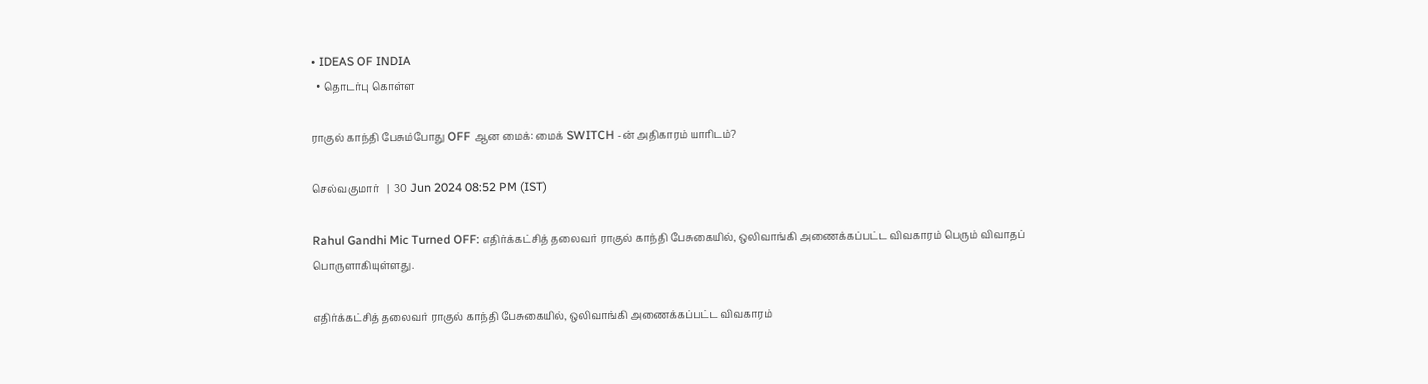• IDEAS OF INDIA
  • தொடர்பு கொள்ள

ராகுல் காந்தி பேசும்போது OFF ஆன மைக்: மைக் SWITCH -ன் அதிகாரம் யாரிடம்?

செல்வகுமார்   |  30 Jun 2024 08:52 PM (IST)

Rahul Gandhi Mic Turned OFF: எதிர்க்கட்சித் தலைவர் ராகுல் காந்தி பேசுகையில், ஒலிவாங்கி அணைக்கப்பட்ட விவகாரம் பெரும் விவாதப் பொருளாகியுள்ளது.

எதிர்க்கட்சித் தலைவர் ராகுல் காந்தி பேசுகையில், ஒலிவாங்கி அணைக்கப்பட்ட விவகாரம்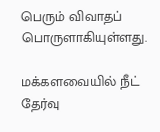பெரும் விவாதப் பொருளாகியுள்ளது.

மக்களவையில் நீட் தேர்வு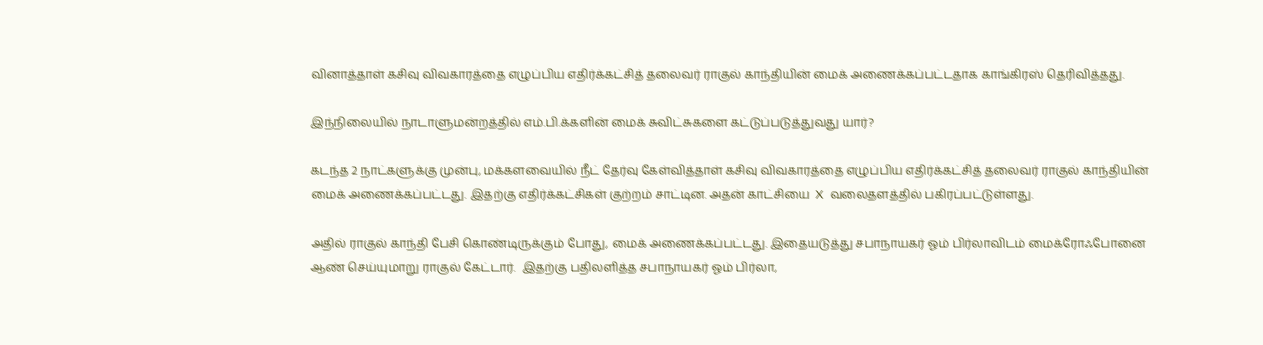வினாத்தாள் கசிவு விவகாரத்தை எழுப்பிய எதிர்க்கட்சித் தலைவர் ராகுல் காந்தியின் மைக் அணைக்கப்பட்டதாக காங்கிரஸ் தெரிவித்தது.

இந்நிலையில் நாடாளுமன்றத்தில் எம்.பி.க்களின் மைக் சுவிட்சுகளை கட்டுப்படுத்துவது யார்?

கடந்த 2 நாட்களுக்கு முன்பு, மக்களவையில் நீட் தேர்வு கேள்வித்தாள் கசிவு விவகாரத்தை எழுப்பிய எதிர்க்கட்சித் தலைவர் ராகுல் காந்தியின் மைக் அணைக்கப்பட்டது. இதற்கு எதிர்க்கட்சிகள் குற்றம் சாட்டின. அதன் காட்சியை  X  வலைதளத்தில் பகிரப்பட்டுள்ளது.

அதில் ராகுல் காந்தி பேசி கொண்டிருக்கும் போது, மைக் அணைக்கப்பட்டது. இதையடுத்து சபாநாயகர் ஓம் பிர்லாவிடம் மைக்ரோஃபோனை ஆண் செய்யுமாறு ராகுல் கேட்டார்.  இதற்கு பதிலளித்த சபாநாயகர் ஓம் பிர்லா,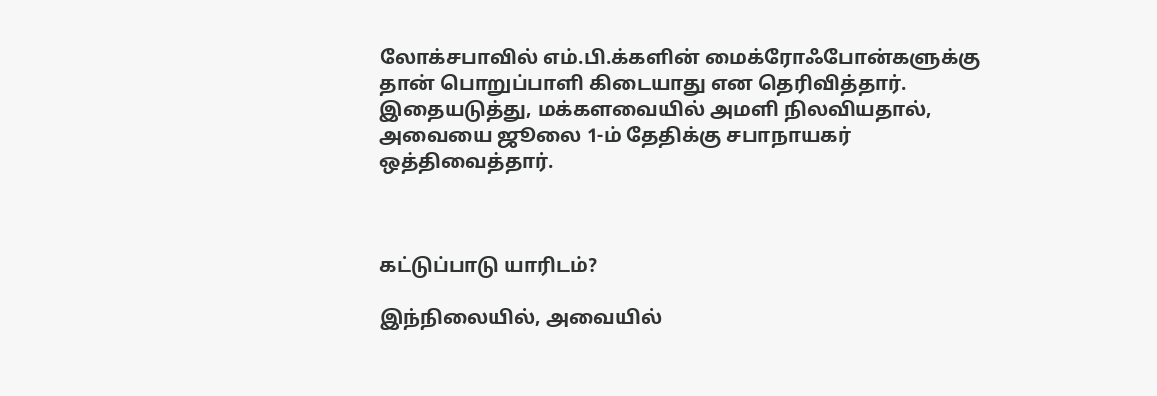லோக்சபாவில் எம்.பி.க்களின் மைக்ரோஃபோன்களுக்கு தான் பொறுப்பாளி கிடையாது என தெரிவித்தார். இதையடுத்து, மக்களவையில் அமளி நிலவியதால், அவையை ஜூலை 1-ம் தேதிக்கு சபாநாயகர் ஒத்திவைத்தார்.



கட்டுப்பாடு யாரிடம்?

இந்நிலையில், அவையில்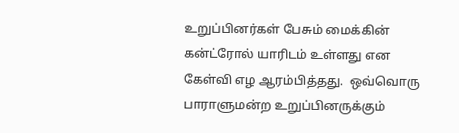உறுப்பினர்கள் பேசும் மைக்கின் கன்ட்ரோல் யாரிடம் உள்ளது என கேள்வி எழ ஆரம்பித்தது.  ஒவ்வொரு பாராளுமன்ற உறுப்பினருக்கும்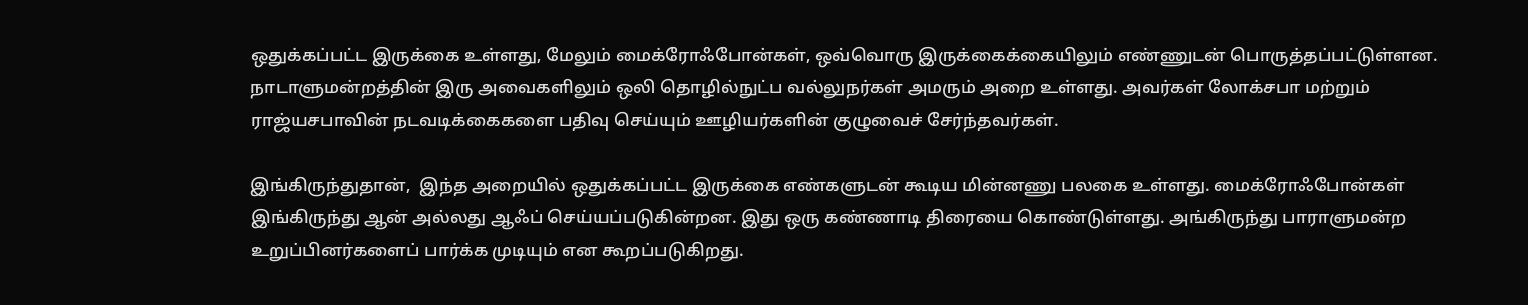ஒதுக்கப்பட்ட இருக்கை உள்ளது, மேலும் மைக்ரோஃபோன்கள், ஒவ்வொரு இருக்கைக்கையிலும் எண்ணுடன் பொருத்தப்பட்டுள்ளன. நாடாளுமன்றத்தின் இரு அவைகளிலும் ஒலி தொழில்நுட்ப வல்லுநர்கள் அமரும் அறை உள்ளது. அவர்கள் லோக்சபா மற்றும் ராஜ்யசபாவின் நடவடிக்கைகளை பதிவு செய்யும் ஊழியர்களின் குழுவைச் சேர்ந்தவர்கள்.

இங்கிருந்துதான்,  இந்த அறையில் ஒதுக்கப்பட்ட இருக்கை எண்களுடன் கூடிய மின்னணு பலகை உள்ளது. மைக்ரோஃபோன்கள் இங்கிருந்து ஆன் அல்லது ஆஃப் செய்யப்படுகின்றன. இது ஒரு கண்ணாடி திரையை கொண்டுள்ளது. அங்கிருந்து பாராளுமன்ற உறுப்பினர்களைப் பார்க்க முடியும் என கூறப்படுகிறது.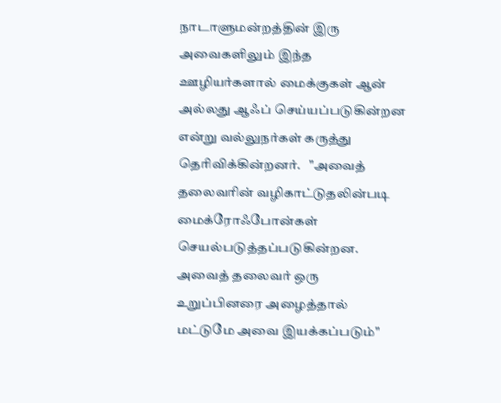நாடாளுமன்றத்தின் இரு அவைகளிலும் இந்த ஊழியர்களால் மைக்குகள் ஆன் அல்லது ஆஃப் செய்யப்படுகின்றன என்று வல்லுநர்கள் கருத்து தெரிவிக்கின்றனர்.   "அவைத் தலைவரின் வழிகாட்டுதலின்படி மைக்ரோஃபோன்கள் செயல்படுத்தப்படுகின்றன. அவைத் தலைவர் ஒரு உறுப்பினரை அழைத்தால் மட்டுமே அவை இயக்கப்படும்"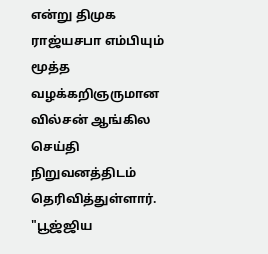என்று திமுக ராஜ்யசபா எம்பியும் மூத்த வழக்கறிஞருமான வில்சன் ஆங்கில செய்தி நிறுவனத்திடம் தெரிவித்துள்ளார்.  "பூஜ்ஜிய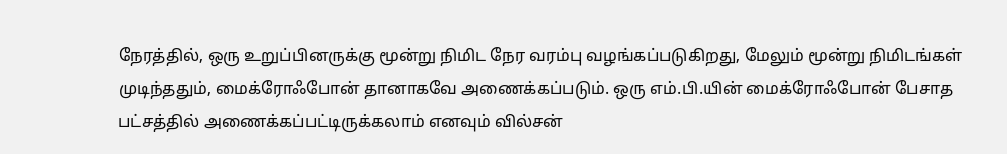நேரத்தில், ஒரு உறுப்பினருக்கு மூன்று நிமிட நேர வரம்பு வழங்கப்படுகிறது, மேலும் மூன்று நிமிடங்கள் முடிந்ததும், மைக்ரோஃபோன் தானாகவே அணைக்கப்படும். ஒரு எம்.பி.யின் மைக்ரோஃபோன் பேசாத பட்சத்தில் அணைக்கப்பட்டிருக்கலாம் எனவும் வில்சன்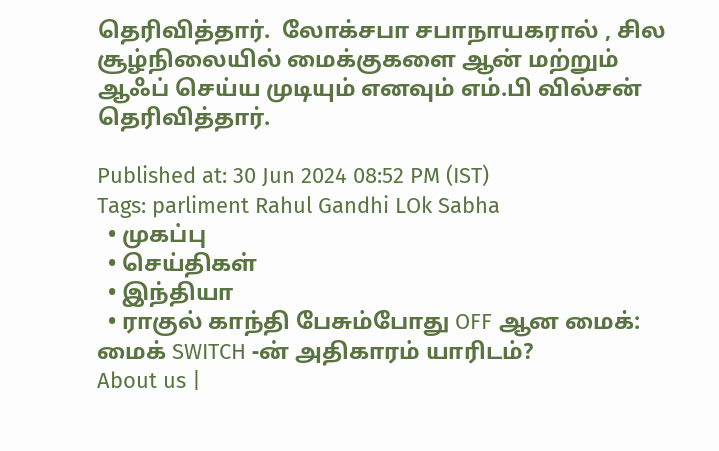தெரிவித்தார்.  லோக்சபா சபாநாயகரால் , சில சூழ்நிலையில் மைக்குகளை ஆன் மற்றும் ஆஃப் செய்ய முடியும் எனவும் எம்.பி வில்சன் தெரிவித்தார்.

Published at: 30 Jun 2024 08:52 PM (IST)
Tags: parliment Rahul Gandhi LOk Sabha
  • முகப்பு
  • செய்திகள்
  • இந்தியா
  • ராகுல் காந்தி பேசும்போது OFF ஆன மைக்: மைக் SWITCH -ன் அதிகாரம் யாரிடம்?
About us |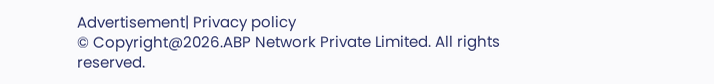Advertisement| Privacy policy
© Copyright@2026.ABP Network Private Limited. All rights reserved.